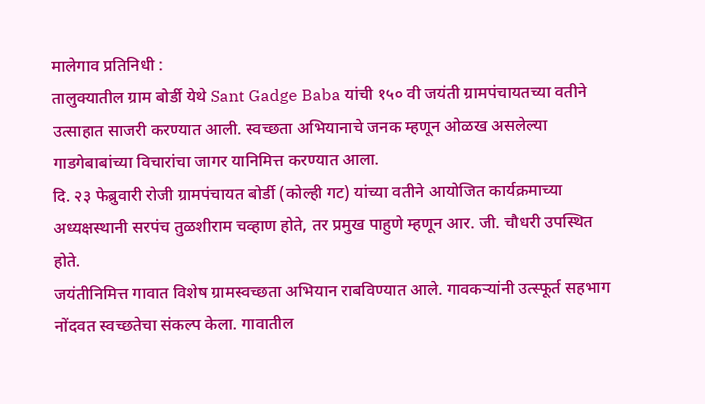मालेगाव प्रतिनिधी :
तालुक्यातील ग्राम बोर्डी येथे Sant Gadge Baba यांची १५० वी जयंती ग्रामपंचायतच्या वतीने उत्साहात साजरी करण्यात आली. स्वच्छता अभियानाचे जनक म्हणून ओळख असलेल्या गाडगेबाबांच्या विचारांचा जागर यानिमित्त करण्यात आला.
दि. २३ फेब्रुवारी रोजी ग्रामपंचायत बोर्डी (कोल्ही गट) यांच्या वतीने आयोजित कार्यक्रमाच्या अध्यक्षस्थानी सरपंच तुळशीराम चव्हाण होते, तर प्रमुख पाहुणे म्हणून आर. जी. चौधरी उपस्थित होते.
जयंतीनिमित्त गावात विशेष ग्रामस्वच्छता अभियान राबविण्यात आले. गावकऱ्यांनी उत्स्फूर्त सहभाग नोंदवत स्वच्छतेचा संकल्प केला. गावातील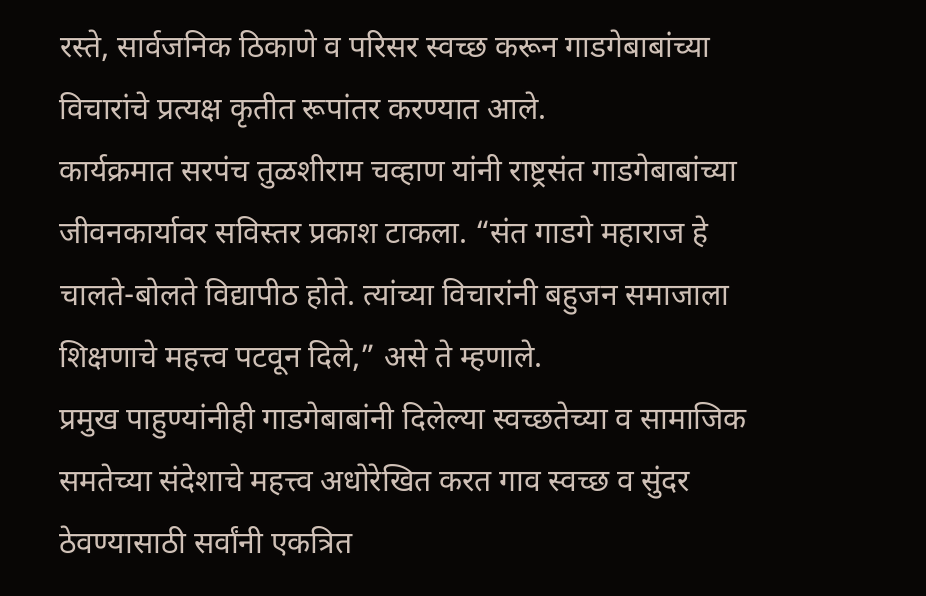रस्ते, सार्वजनिक ठिकाणे व परिसर स्वच्छ करून गाडगेबाबांच्या विचारांचे प्रत्यक्ष कृतीत रूपांतर करण्यात आले.
कार्यक्रमात सरपंच तुळशीराम चव्हाण यांनी राष्ट्रसंत गाडगेबाबांच्या जीवनकार्यावर सविस्तर प्रकाश टाकला. “संत गाडगे महाराज हे चालते-बोलते विद्यापीठ होते. त्यांच्या विचारांनी बहुजन समाजाला शिक्षणाचे महत्त्व पटवून दिले,” असे ते म्हणाले.
प्रमुख पाहुण्यांनीही गाडगेबाबांनी दिलेल्या स्वच्छतेच्या व सामाजिक समतेच्या संदेशाचे महत्त्व अधोरेखित करत गाव स्वच्छ व सुंदर ठेवण्यासाठी सर्वांनी एकत्रित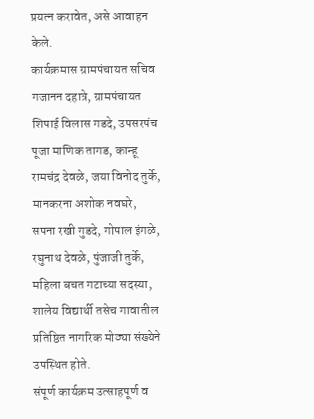प्रयत्न करावेत, असे आवाहन केले.
कार्यक्रमास ग्रामपंचायत सचिव गजानन दहात्रे, ग्रामपंचायत शिपाई विलास गडदे, उपसरपंच पूजा माणिक तागड, कान्हू रामचंद्र देवळे, जया विनोद तुर्के, मानकरना अशोक नवघरे, सपना रखी गुडदे, गोपाल इंगळे, रघुनाथ देवळे, पुंजाजी तुर्के, महिला बचत गटाच्या सदस्या, शालेय विद्यार्थी तसेच गावातील प्रतिष्ठित नागरिक मोठ्या संख्येने उपस्थित होते.
संपूर्ण कार्यक्रम उत्साहपूर्ण व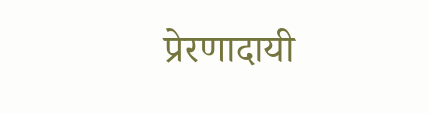प्रेरणादायी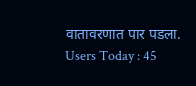वातावरणात पार पडला.
Users Today : 45